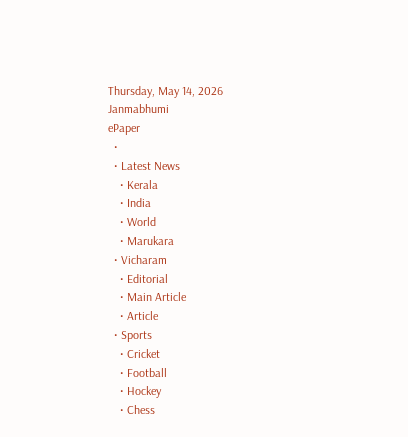Thursday, May 14, 2026
Janmabhumi
ePaper
  •
  • Latest News
    • Kerala
    • India
    • World
    • Marukara
  • Vicharam
    • Editorial
    • Main Article
    • Article
  • Sports
    • Cricket
    • Football
    • Hockey
    • Chess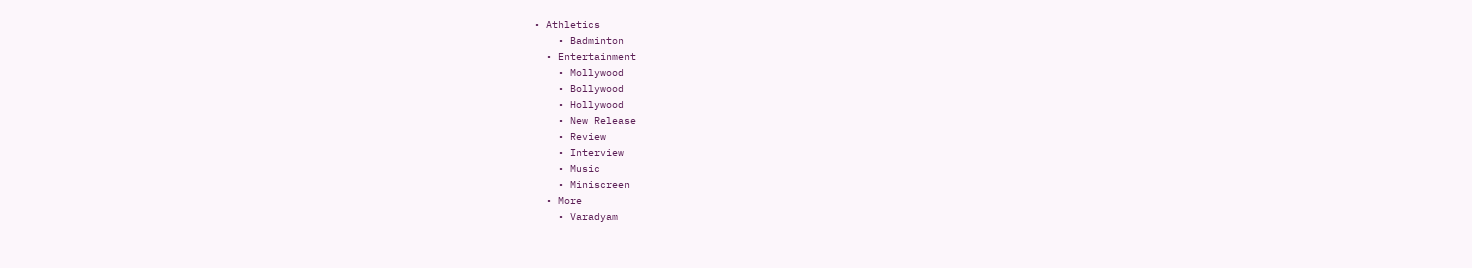• Athletics
    • Badminton
  • Entertainment
    • Mollywood
    • Bollywood
    • Hollywood
    • New Release
    • Review
    • Interview
    • Music
    • Miniscreen
  • More
    • Varadyam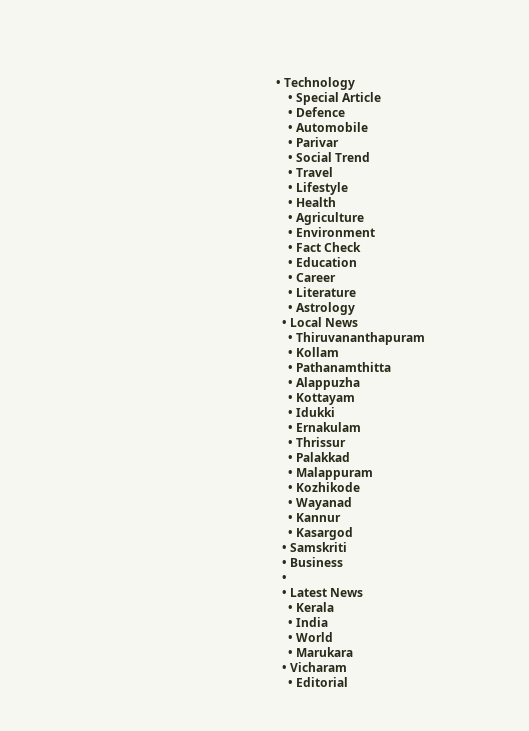• Technology
    • Special Article
    • Defence
    • Automobile
    • Parivar
    • Social Trend
    • Travel
    • Lifestyle
    • Health
    • Agriculture
    • Environment
    • Fact Check
    • Education
    • Career
    • Literature
    • Astrology
  • Local News
    • Thiruvananthapuram
    • Kollam
    • Pathanamthitta
    • Alappuzha
    • Kottayam
    • Idukki
    • Ernakulam
    • Thrissur
    • Palakkad
    • Malappuram
    • Kozhikode
    • Wayanad
    • Kannur
    • Kasargod
  • Samskriti
  • Business
  •
  • Latest News
    • Kerala
    • India
    • World
    • Marukara
  • Vicharam
    • Editorial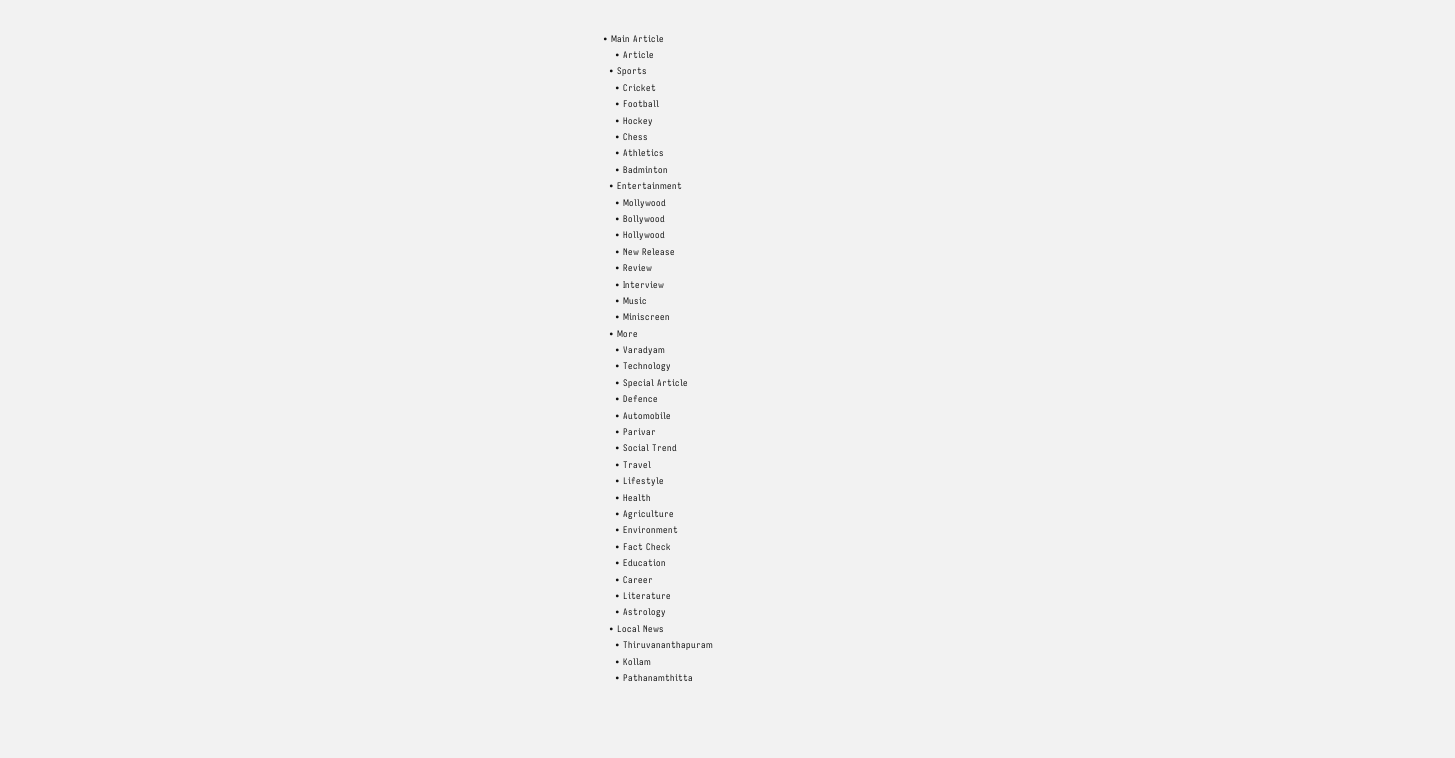• Main Article
    • Article
  • Sports
    • Cricket
    • Football
    • Hockey
    • Chess
    • Athletics
    • Badminton
  • Entertainment
    • Mollywood
    • Bollywood
    • Hollywood
    • New Release
    • Review
    • Interview
    • Music
    • Miniscreen
  • More
    • Varadyam
    • Technology
    • Special Article
    • Defence
    • Automobile
    • Parivar
    • Social Trend
    • Travel
    • Lifestyle
    • Health
    • Agriculture
    • Environment
    • Fact Check
    • Education
    • Career
    • Literature
    • Astrology
  • Local News
    • Thiruvananthapuram
    • Kollam
    • Pathanamthitta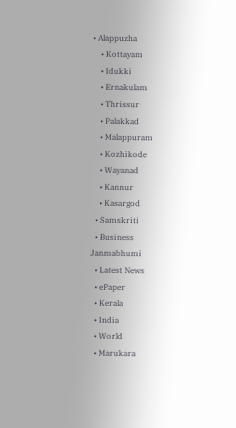• Alappuzha
    • Kottayam
    • Idukki
    • Ernakulam
    • Thrissur
    • Palakkad
    • Malappuram
    • Kozhikode
    • Wayanad
    • Kannur
    • Kasargod
  • Samskriti
  • Business
Janmabhumi
  • Latest News
  • ePaper
  • Kerala
  • India
  • World
  • Marukara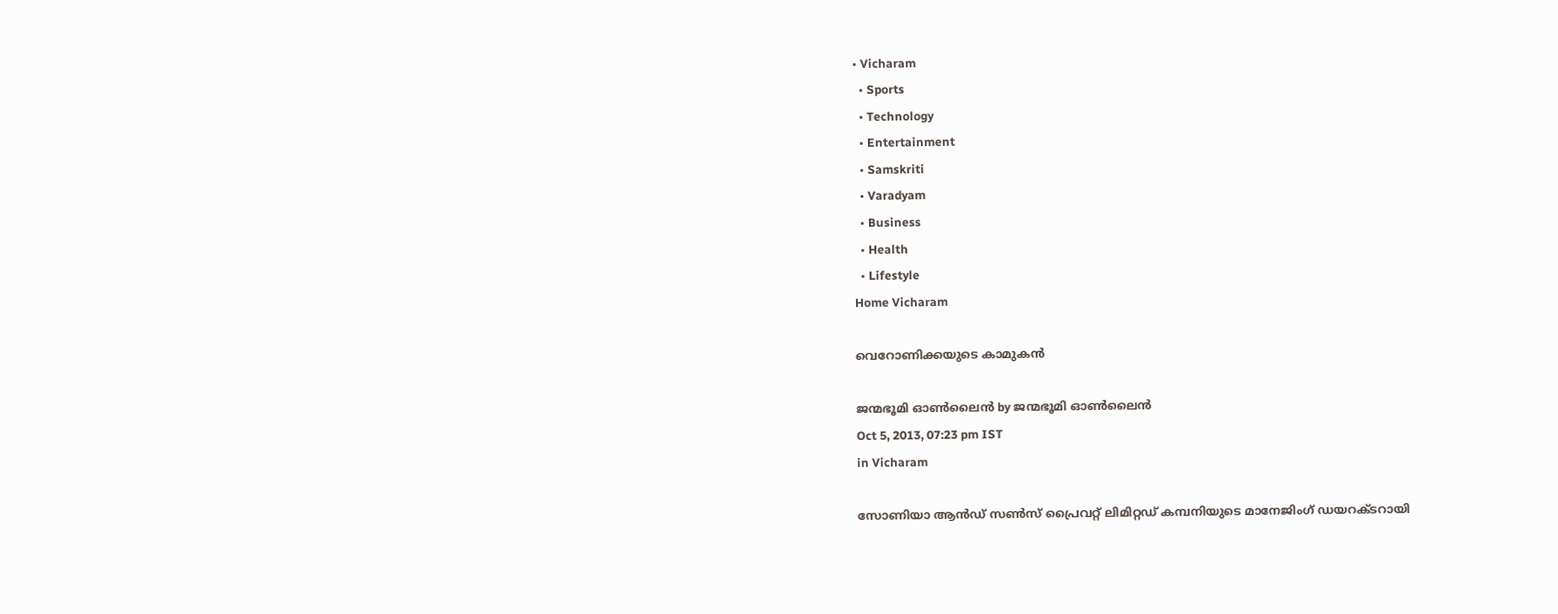• Vicharam
  • Sports
  • Technology
  • Entertainment
  • Samskriti
  • Varadyam
  • Business
  • Health
  • Lifestyle
Home Vicharam

വെറോണിക്കയുടെ കാമുകന്‍

ജന്മഭൂമി ഓണ്‍ലൈന്‍ by ജന്മഭൂമി ഓണ്‍ലൈന്‍
Oct 5, 2013, 07:23 pm IST
in Vicharam

സോണിയാ ആന്‍ഡ്‌ സണ്‍സ്‌ പ്രൈവറ്റ്‌ ലിമിറ്റഡ്‌ കമ്പനിയുടെ മാനേജിംഗ്‌ ഡയറക്ടറായി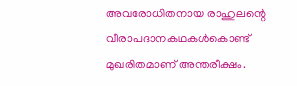അവരോധിതനായ രാഹുലന്റെ വീരാപദാനകഥകള്‍കൊണ്ട്‌ മുഖരിതമാണ്‌ അന്തരീക്ഷം.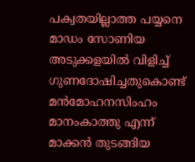പക്വതയില്ലാത്ത പയ്യനെ മാഡം സോണിയ അടുക്കളയില്‍ വിളിച്ച്‌ ഗുണദോഷിച്ചതുകൊണ്ട്‌ മന്‍മോഹനസിംഹം മാനംകാത്തു എന്ന്‌ മാക്കന്‍ തുടങ്ങിയ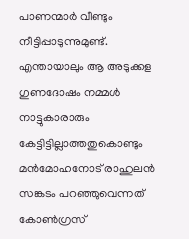പാണന്മാര്‍ വീണ്ടും നീട്ടിപ്പാടുന്നുമുണ്ട്‌. എന്തായാലും ആ അടുക്കള ഗുണദോഷം നമ്മള്‍ നാട്ടുകാരാരും കേട്ടിട്ടില്ലാത്തതുകൊണ്ടും മന്‍മോഹനോട്‌ രാഹുലന്‍ സങ്കടം പറഞ്ഞുവെന്നത്‌ കോണ്‍ഗ്രസ്‌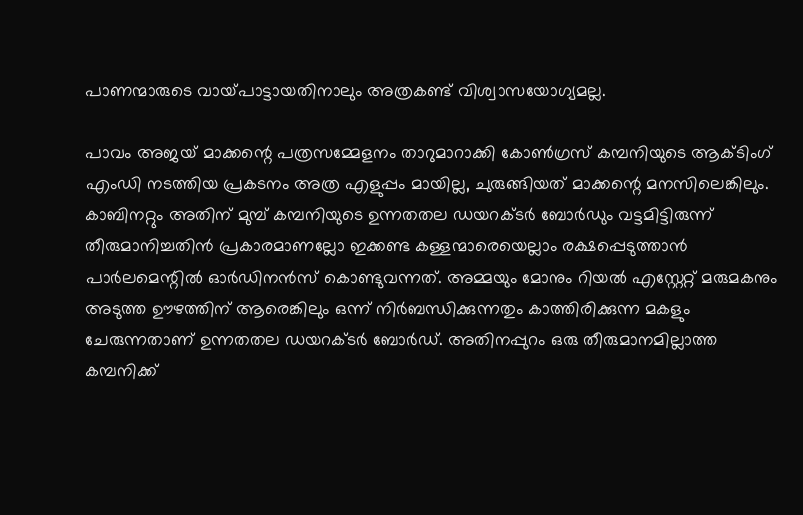പാണന്മാരുടെ വായ്‌പാട്ടായതിനാലും അത്രകണ്ട്‌ വിശ്വാസയോഗ്യമല്ല.

പാവം അജയ്‌ മാക്കന്റെ പത്രസമ്മേളനം താറുമാറാക്കി കോണ്‍ഗ്രസ്‌ കമ്പനിയുടെ ആക്ടിംഗ്‌ എംഡി നടത്തിയ പ്രകടനം അത്ര എളുപ്പം മായില്ല, ചുരുങ്ങിയത്‌ മാക്കന്റെ മനസിലെങ്കിലും. കാബിനറ്റും അതിന്‌ മുമ്പ്‌ കമ്പനിയുടെ ഉന്നതതല ഡയറക്ടര്‍ ബോര്‍ഡും വട്ടമിട്ടിരുന്ന്‌ തീരുമാനിച്ചതിന്‍ പ്രകാരമാണല്ലോ ഇക്കണ്ട കള്ളന്മാരെയെല്ലാം രക്ഷപ്പെടുത്താന്‍ പാര്‍ലമെന്റില്‍ ഓര്‍ഡിനന്‍സ്‌ കൊണ്ടുവന്നത്‌. അമ്മയും മോനും റിയല്‍ എസ്റ്റേറ്റ്‌ മരുമകനും അടുത്ത ഊഴത്തിന്‌ ആരെങ്കിലും ഒന്ന്‌ നിര്‍ബന്ധിക്കുന്നതും കാത്തിരിക്കുന്ന മകളും ചേരുന്നതാണ്‌ ഉന്നതതല ഡയറക്ടര്‍ ബോര്‍ഡ്‌. അതിനപ്പുറം ഒരു തീരുമാനമില്ലാത്ത കമ്പനിക്ക്‌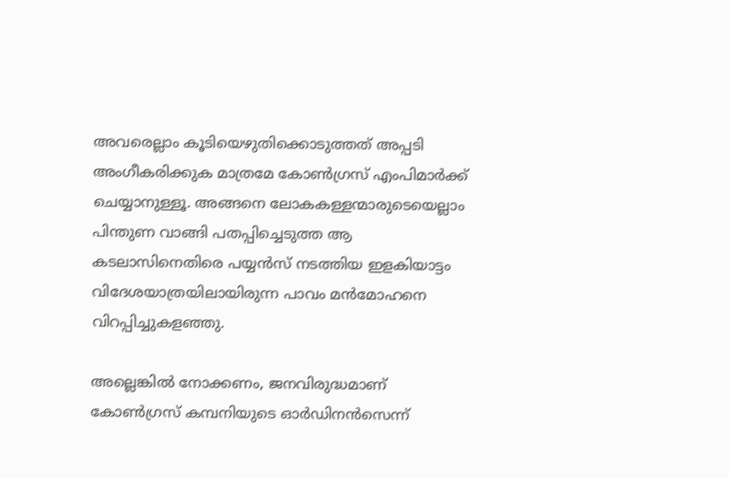അവരെല്ലാം കൂടിയെഴുതിക്കൊടുത്തത്‌ അപ്പടി അംഗീകരിക്കുക മാത്രമേ കോണ്‍ഗ്രസ്‌ എംപിമാര്‍ക്ക്‌ ചെയ്യാനുള്ളൂ. അങ്ങനെ ലോകകള്ളന്മാരുടെയെല്ലാം പിന്തുണ വാങ്ങി പതപ്പിച്ചെടുത്ത ആ കടലാസിനെതിരെ പയ്യന്‍സ്‌ നടത്തിയ ഇളകിയാട്ടം വിദേശയാത്രയിലായിരുന്ന പാവം മന്‍മോഹനെ വിറപ്പിച്ചുകളഞ്ഞു.

അല്ലെങ്കില്‍ നോക്കണം, ജനവിരുദ്ധമാണ്‌ കോണ്‍ഗ്രസ്‌ കമ്പനിയുടെ ഓര്‍ഡിനന്‍സെന്ന്‌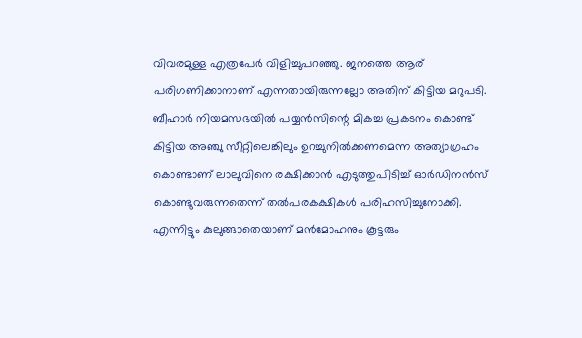വിവരമുള്ള എത്രപേര്‍ വിളിച്ചുപറഞ്ഞു. ജനത്തെ ആര്‌ പരിഗണിക്കാനാണ്‌ എന്നതായിരുന്നല്ലോ അതിന്‌ കിട്ടിയ മറുപടി. ബീഹാര്‍ നിയമസഭയില്‍ പയ്യന്‍സിന്റെ മികച്ച പ്രകടനം കൊണ്ട്‌ കിട്ടിയ അഞ്ചു സീറ്റിലെങ്കിലും ഉറച്ചുനില്‍ക്കണമെന്ന അത്യാഗ്രഹം കൊണ്ടാണ്‌ ലാലുവിനെ രക്ഷിക്കാന്‍ എടുത്തുപിടിച്ച്‌ ഓര്‍ഡിനന്‍സ്‌ കൊണ്ടുവരുന്നതെന്ന്‌ തല്‍പരകക്ഷികള്‍ പരിഹസിച്ചുനോക്കി. എന്നിട്ടും കുലുങ്ങാതെയാണ്‌ മന്‍മോഹനും കൂട്ടരും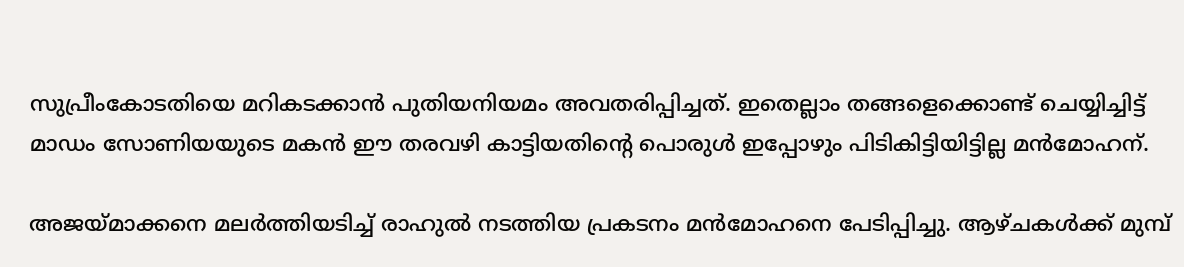സുപ്രീംകോടതിയെ മറികടക്കാന്‍ പുതിയനിയമം അവതരിപ്പിച്ചത്‌. ഇതെല്ലാം തങ്ങളെക്കൊണ്ട്‌ ചെയ്യിച്ചിട്ട്‌ മാഡം സോണിയയുടെ മകന്‍ ഈ തരവഴി കാട്ടിയതിന്റെ പൊരുള്‍ ഇപ്പോഴും പിടികിട്ടിയിട്ടില്ല മന്‍മോഹന്‌.

അജയ്‌മാക്കനെ മലര്‍ത്തിയടിച്ച്‌ രാഹുല്‍ നടത്തിയ പ്രകടനം മന്‍മോഹനെ പേടിപ്പിച്ചു. ആഴ്ചകള്‍ക്ക്‌ മുമ്പ്‌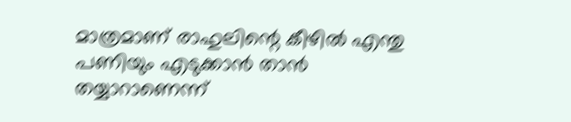മാത്രമാണ്‌ രാഹുലിന്റെ കീഴില്‍ എന്തു പണിയും എടുക്കാന്‍ താന്‍ തയ്യാറാണെന്ന്‌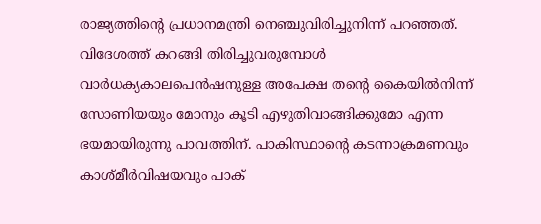രാജ്യത്തിന്റെ പ്രധാനമന്ത്രി നെഞ്ചുവിരിച്ചുനിന്ന്‌ പറഞ്ഞത്‌. വിദേശത്ത്‌ കറങ്ങി തിരിച്ചുവരുമ്പോള്‍ വാര്‍ധക്യകാലപെന്‍ഷനുള്ള അപേക്ഷ തന്റെ കൈയില്‍നിന്ന്‌ സോണിയയും മോനും കൂടി എഴുതിവാങ്ങിക്കുമോ എന്ന ഭയമായിരുന്നു പാവത്തിന്‌. പാകിസ്ഥാന്റെ കടന്നാക്രമണവും കാശ്മീര്‍വിഷയവും പാക്‌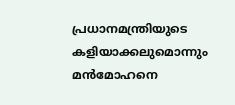പ്രധാനമന്ത്രിയുടെ കളിയാക്കലുമൊന്നും മന്‍മോഹനെ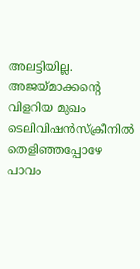അലട്ടിയില്ല. അജയ്‌മാക്കന്റെ വിളറിയ മുഖം ടെലിവിഷന്‍സ്ക്രീനില്‍ തെളിഞ്ഞപ്പോഴേ പാവം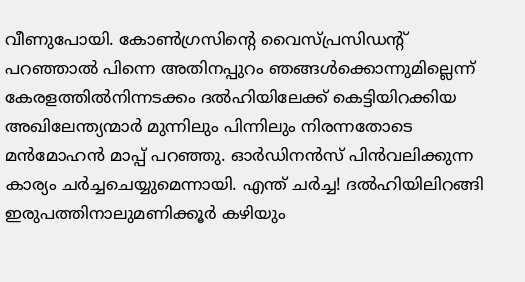വീണുപോയി. കോണ്‍ഗ്രസിന്റെ വൈസ്പ്രസിഡന്റ്‌ പറഞ്ഞാല്‍ പിന്നെ അതിനപ്പുറം ഞങ്ങള്‍ക്കൊന്നുമില്ലെന്ന്‌ കേരളത്തില്‍നിന്നടക്കം ദല്‍ഹിയിലേക്ക്‌ കെട്ടിയിറക്കിയ അഖിലേന്ത്യന്മാര്‍ മുന്നിലും പിന്നിലും നിരന്നതോടെ മന്‍മോഹന്‍ മാപ്പ്‌ പറഞ്ഞു. ഓര്‍ഡിനന്‍സ്‌ പിന്‍വലിക്കുന്ന കാര്യം ചര്‍ച്ചചെയ്യുമെന്നായി. എന്ത്‌ ചര്‍ച്ച! ദല്‍ഹിയിലിറങ്ങി ഇരുപത്തിനാലുമണിക്കൂര്‍ കഴിയും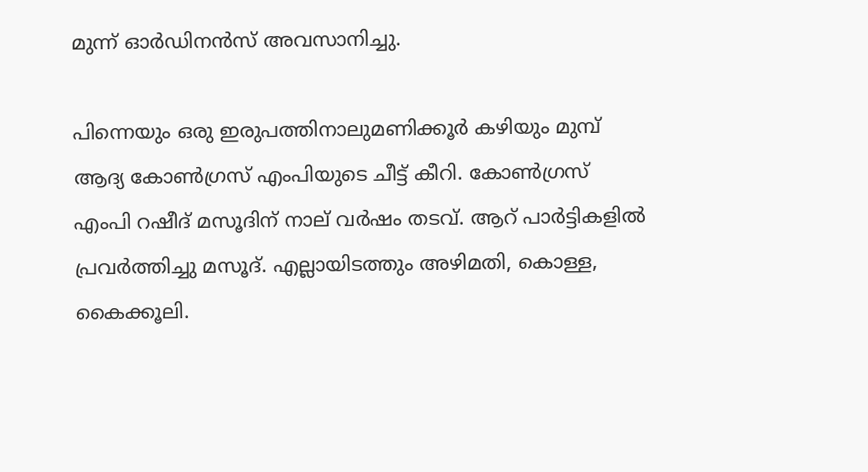മുന്ന്‌ ഓര്‍ഡിനന്‍സ്‌ അവസാനിച്ചു.

പിന്നെയും ഒരു ഇരുപത്തിനാലുമണിക്കൂര്‍ കഴിയും മുമ്പ്‌ ആദ്യ കോണ്‍ഗ്രസ്‌ എംപിയുടെ ചീട്ട്‌ കീറി. കോണ്‍ഗ്രസ്‌ എംപി റഷീദ്‌ മസൂദിന്‌ നാല്‌ വര്‍ഷം തടവ്‌. ആറ്‌ പാര്‍ട്ടികളില്‍ പ്രവര്‍ത്തിച്ചു മസൂദ്‌. എല്ലായിടത്തും അഴിമതി, കൊള്ള, കൈക്കൂലി.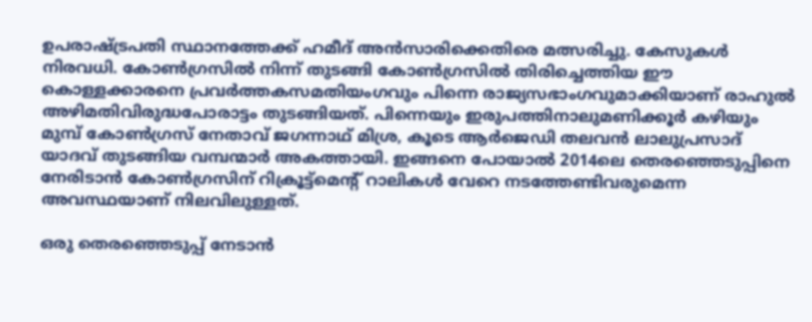ഉപരാഷ്‌ട്രപതി സ്ഥാനത്തേക്ക്‌ ഹമീദ്‌ അന്‍സാരിക്കെതിരെ മത്സരിച്ചു. കേസുകള്‍ നിരവധി. കോണ്‍ഗ്രസില്‍ നിന്ന്‌ തുടങ്ങി കോണ്‍ഗ്രസില്‍ തിരിച്ചെത്തിയ ഈ കൊള്ളക്കാരനെ പ്രവര്‍ത്തകസമതിയംഗവും പിന്നെ രാജ്യസഭാംഗവുമാക്കിയാണ്‌ രാഹുല്‍ അഴിമതിവിരുദ്ധപോരാട്ടം തുടങ്ങിയത്‌. പിന്നെയും ഇരുപത്തിനാലുമണിക്കൂര്‍ കഴിയും മുമ്പ്‌ കോണ്‍ഗ്രസ്‌ നേതാവ്‌ ജഗന്നാഥ്‌ മിശ്ര, കൂടെ ആര്‍ജെഡി തലവന്‍ ലാലുപ്രസാദ്‌ യാദവ്‌ തുടങ്ങിയ വമ്പന്മാര്‍ അകത്തായി. ഇങ്ങനെ പോയാല്‍ 2014ലെ തെരഞ്ഞെടുപ്പിനെ നേരിടാന്‍ കോണ്‍ഗ്രസിന്‌ റിക്രൂട്ട്മെന്റ്‌ റാലികള്‍ വേറെ നടത്തേണ്ടിവരുമെന്ന അവസ്ഥയാണ്‌ നിലവിലുള്ളത്‌.

ഒരു തെരഞ്ഞെടുപ്പ്‌ നേടാന്‍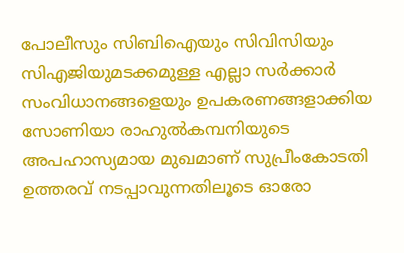പോലീസും സിബിഐയും സിവിസിയും സിഎജിയുമടക്കമുള്ള എല്ലാ സര്‍ക്കാര്‍ സംവിധാനങ്ങളെയും ഉപകരണങ്ങളാക്കിയ സോണിയാ രാഹുല്‍കമ്പനിയുടെ അപഹാസ്യമായ മുഖമാണ്‌ സുപ്രീംകോടതി ഉത്തരവ്‌ നടപ്പാവുന്നതിലൂടെ ഓരോ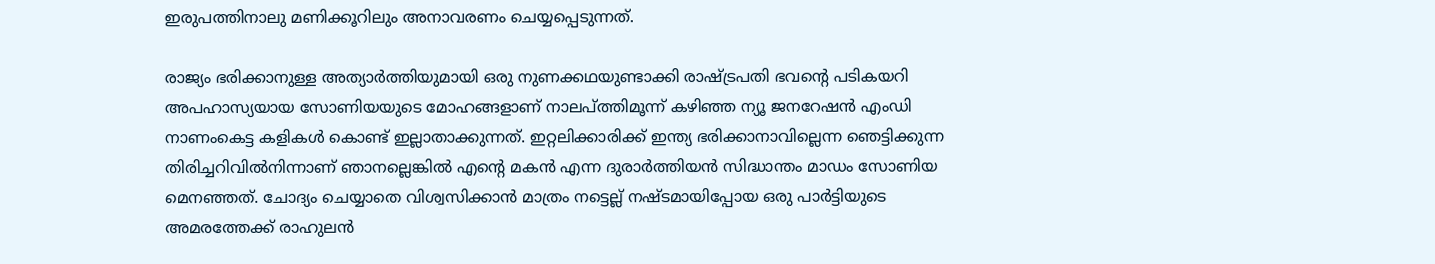ഇരുപത്തിനാലു മണിക്കൂറിലും അനാവരണം ചെയ്യപ്പെടുന്നത്‌.

രാജ്യം ഭരിക്കാനുള്ള അത്യാര്‍ത്തിയുമായി ഒരു നുണക്കഥയുണ്ടാക്കി രാഷ്‌ട്രപതി ഭവന്റെ പടികയറി അപഹാസ്യയായ സോണിയയുടെ മോഹങ്ങളാണ്‌ നാലപ്ത്തിമൂന്ന്‌ കഴിഞ്ഞ ന്യൂ ജനറേഷന്‍ എംഡി നാണംകെട്ട കളികള്‍ കൊണ്ട്‌ ഇല്ലാതാക്കുന്നത്‌. ഇറ്റലിക്കാരിക്ക്‌ ഇന്ത്യ ഭരിക്കാനാവില്ലെന്ന ഞെട്ടിക്കുന്ന തിരിച്ചറിവില്‍നിന്നാണ്‌ ഞാനല്ലെങ്കില്‍ എന്റെ മകന്‍ എന്ന ദുരാര്‍ത്തിയന്‍ സിദ്ധാന്തം മാഡം സോണിയ മെനഞ്ഞത്‌. ചോദ്യം ചെയ്യാതെ വിശ്വസിക്കാന്‍ മാത്രം നട്ടെല്ല്‌ നഷ്ടമായിപ്പോയ ഒരു പാര്‍ട്ടിയുടെ അമരത്തേക്ക്‌ രാഹുലന്‍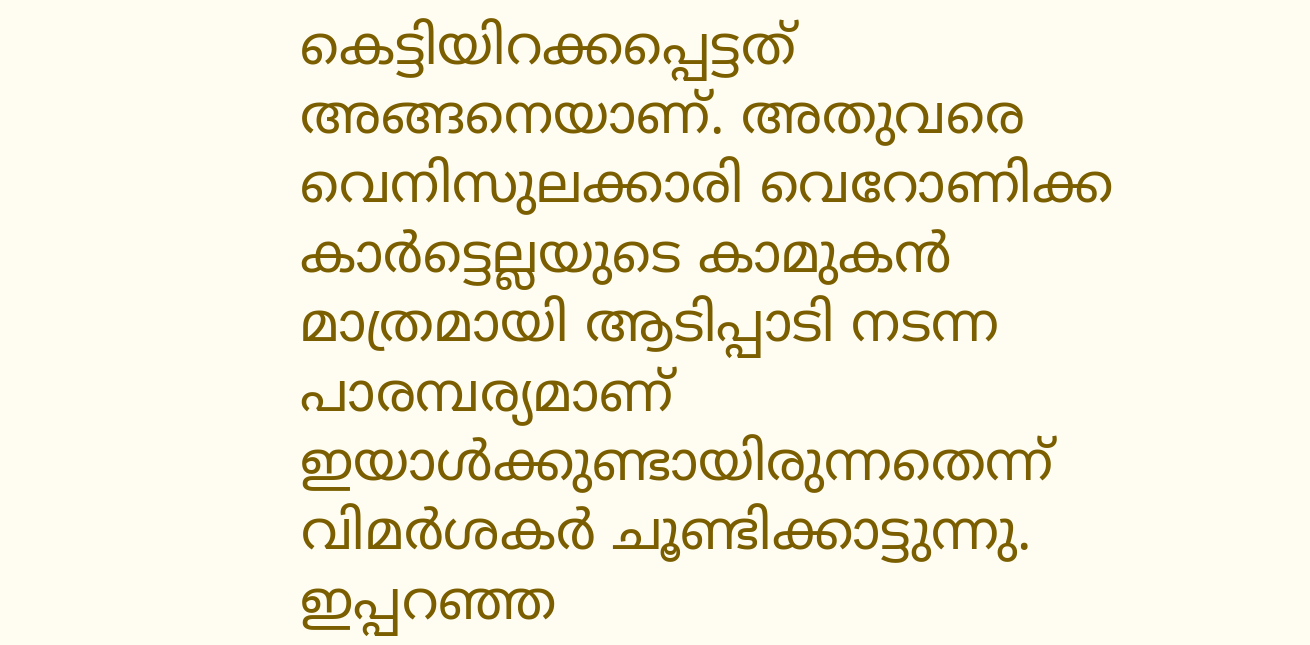കെട്ടിയിറക്കപ്പെട്ടത്‌ അങ്ങനെയാണ്‌. അതുവരെ വെനിസുലക്കാരി വെറോണിക്ക കാര്‍ട്ടെല്ലയുടെ കാമുകന്‍ മാത്രമായി ആടിപ്പാടി നടന്ന പാരമ്പര്യമാണ്‌ ഇയാള്‍ക്കുണ്ടായിരുന്നതെന്ന്‌ വിമര്‍ശകര്‍ ചൂണ്ടിക്കാട്ടുന്നു. ഇപ്പറഞ്ഞ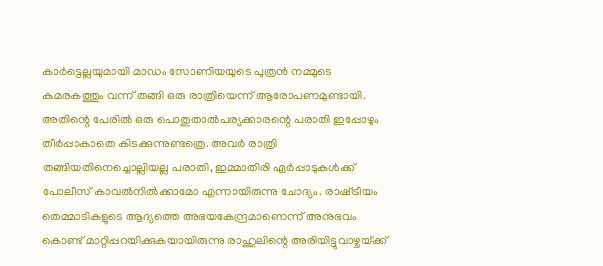കാര്‍ട്ടെല്ലയുമായി മാഡം സോണിയയുടെ പുത്രന്‍ നമ്മുടെ കുമരകത്തും വന്ന്‌ തങ്ങി ഒരു രാത്രിയെന്ന്‌ ആരോപണമുണ്ടായി. അതിന്റെ പേരില്‍ ഒരു പൊതുതാല്‍പര്യക്കാരന്റെ പരാതി ഇപ്പോഴും തീര്‍പ്പാകാതെ കിടക്കുന്നുണ്ടത്രെ. അവര്‍ രാത്രി തങ്ങിയതിനെച്ചൊല്ലിയല്ല പരാതി, ഇമ്മാതിരി ഏര്‍പ്പാടുകള്‍ക്ക്‌ പോലീസ്‌ കാവല്‍നില്‍ക്കാമോ എന്നായിരുന്നു ചോദ്യം. രാഷ്‌ട്രീയം തെമ്മാടികളുടെ ആദ്യത്തെ അഭയകേന്ദ്രമാണെന്ന്‌ അനുഭവം കൊണ്ട്‌ മാറ്റിപ്പറയിക്കുകയായിരുന്നു രാഹുലിന്റെ അരിയിട്ടുവാഴ്ചയ്‌ക്ക്‌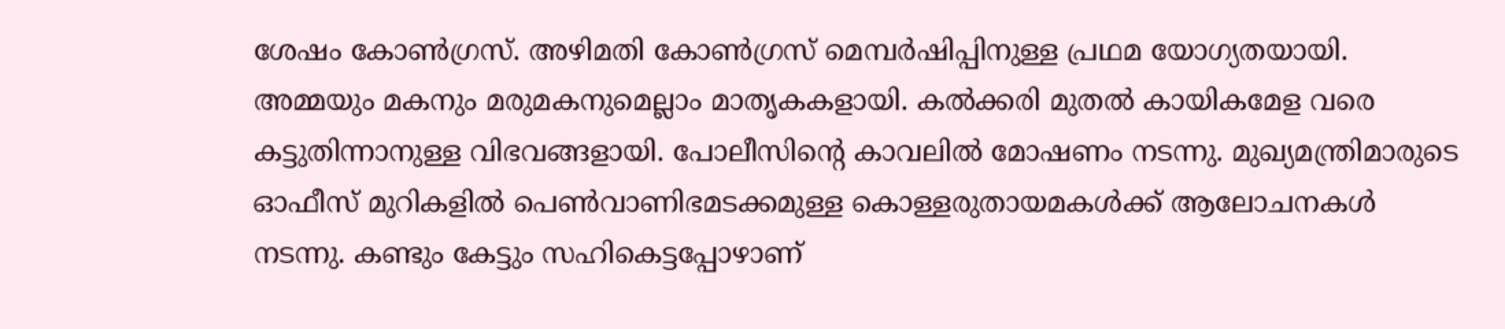ശേഷം കോണ്‍ഗ്രസ്‌. അഴിമതി കോണ്‍ഗ്രസ്‌ മെമ്പര്‍ഷിപ്പിനുള്ള പ്രഥമ യോഗ്യതയായി. അമ്മയും മകനും മരുമകനുമെല്ലാം മാതൃകകളായി. കല്‍ക്കരി മുതല്‍ കായികമേള വരെ കട്ടുതിന്നാനുള്ള വിഭവങ്ങളായി. പോലീസിന്റെ കാവലില്‍ മോഷണം നടന്നു. മുഖ്യമന്ത്രിമാരുടെ ഓഫീസ്‌ മുറികളില്‍ പെണ്‍വാണിഭമടക്കമുള്ള കൊള്ളരുതായമകള്‍ക്ക്‌ ആലോചനകള്‍ നടന്നു. കണ്ടും കേട്ടും സഹികെട്ടപ്പോഴാണ്‌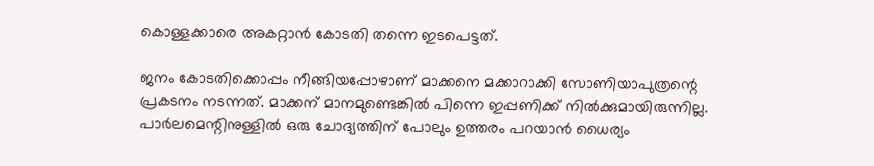കൊള്ളക്കാരെ അകറ്റാന്‍ കോടതി തന്നെ ഇടപെട്ടത്‌.

ജനം കോടതിക്കൊപ്പം നീങ്ങിയപ്പോഴാണ്‌ മാക്കനെ മക്കാറാക്കി സോണിയാപുത്രന്റെ പ്രകടനം നടന്നത്‌. മാക്കന്‌ മാനമുണ്ടെങ്കില്‍ പിന്നെ ഇപ്പണിക്ക്‌ നില്‍ക്കുമായിരുന്നില്ല. പാര്‍ലമെന്റിനുള്ളില്‍ ഒരു ചോദ്യത്തിന്‌ പോലും ഉത്തരം പറയാന്‍ ധൈര്യം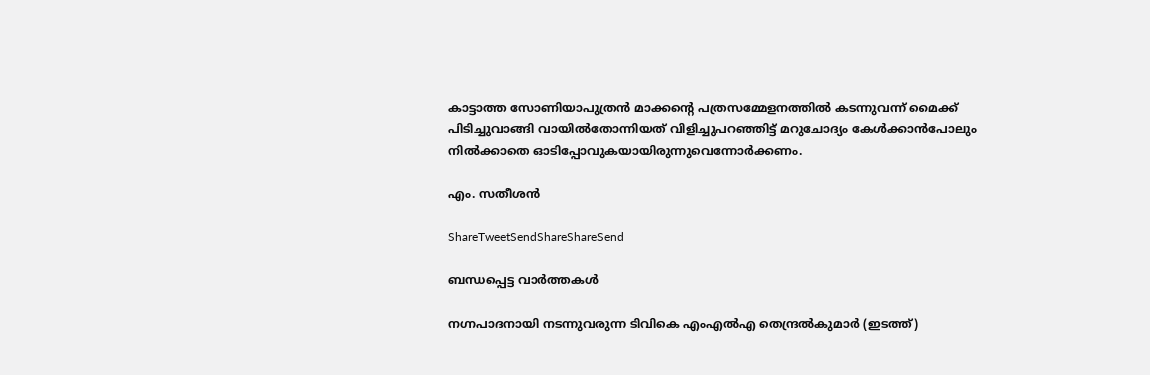കാട്ടാത്ത സോണിയാപുത്രന്‍ മാക്കന്റെ പത്രസമ്മേളനത്തില്‍ കടന്നുവന്ന്‌ മൈക്ക്‌ പിടിച്ചുവാങ്ങി വായില്‍തോന്നിയത്‌ വിളിച്ചുപറഞ്ഞിട്ട്‌ മറുചോദ്യം കേള്‍ക്കാന്‍പോലും നില്‍ക്കാതെ ഓടിപ്പോവുകയായിരുന്നുവെന്നോര്‍ക്കണം.

എം. സതീശന്‍

ShareTweetSendShareShareSend

ബന്ധപ്പെട്ട വാര്‍ത്തകള്‍

നഗ്നപാദനായി നടന്നുവരുന്ന ടിവികെ എംഎല്‍എ തെന്ദ്രല്‍കുമാര്‍ (ഇടത്ത്)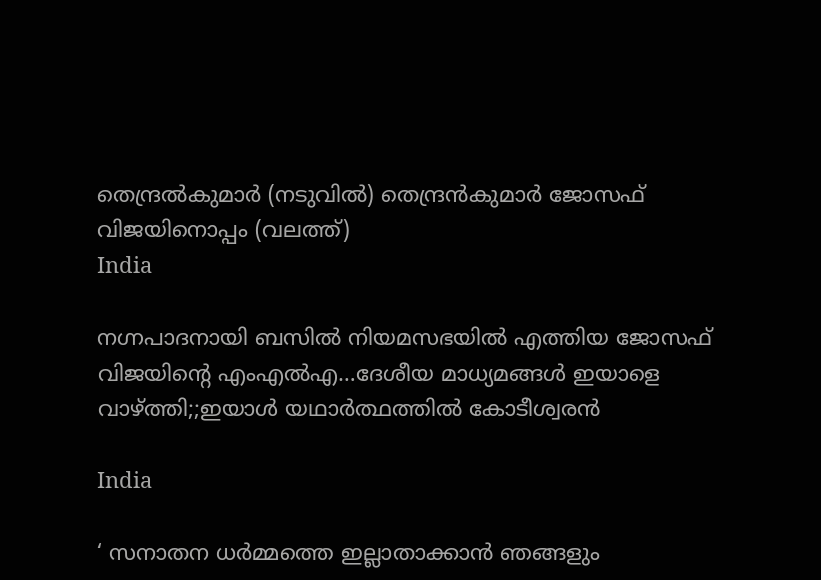തെന്ദ്രല്‍കുമാര്‍ (നടുവില്‍) തെന്ദ്രന്‍കുമാര്‍ ജോസഫ് വിജയിനൊപ്പം (വലത്ത്)
India

നഗ്നപാദനായി ബസില്‍ നിയമസഭയില്‍ എത്തിയ ജോസഫ് വിജയിന്റെ എംഎല്‍എ…ദേശീയ മാധ്യമങ്ങള്‍ ഇയാളെ വാഴ്‌ത്തി;;ഇയാള്‍ യഥാര്‍ത്ഥത്തില്‍ കോടീശ്വരന്‍

India

‘ സനാതന ധർമ്മത്തെ ഇല്ലാതാക്കാൻ ഞങ്ങളും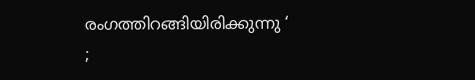രംഗത്തിറങ്ങിയിരിക്കുന്നു ‘ ;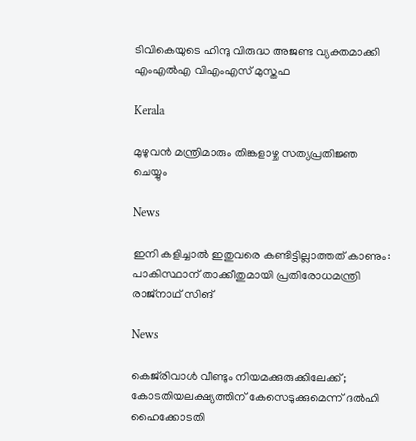ടിവികെയുടെ ഹിന്ദു വിരുദ്ധ അജണ്ട വ്യക്തമാക്കി എംഎൽഎ വിഎംഎസ് മുസ്തഫ

Kerala

മുഴുവന്‍ മന്ത്രിമാരും തിങ്കളാഴ്ച സത്യപ്രതിജ്ഞ ചെയ്യും

News

ഇനി കളിച്ചാൽ ഇതുവരെ കണ്ടിട്ടില്ലാത്തത് കാണും: പാകിസ്ഥാന് താക്കീതുമായി പ്രതിരോധമന്ത്രി രാജ്‌നാഥ് സിങ്

News

കെജ്‌രിവാൾ വീണ്ടും നിയമക്കുരുക്കിലേക്ക്; കോടതിയലക്ഷ്യത്തിന് കേസെടുക്കുമെന്ന് ദൽഹി ഹൈക്കോടതി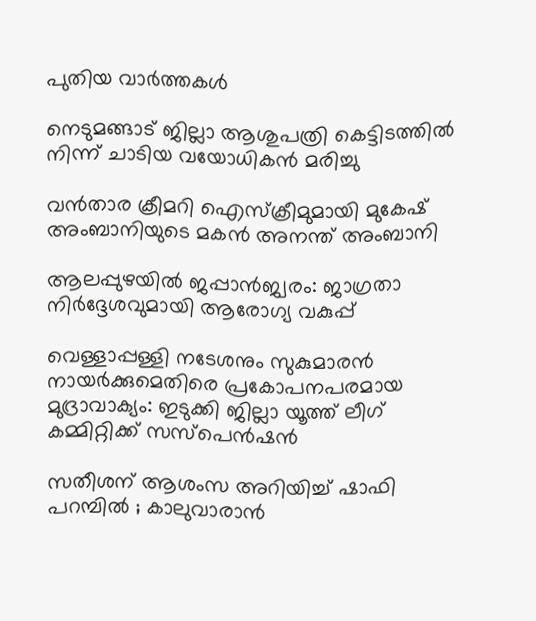പുതിയ വാര്‍ത്തകള്‍

നെടുമങ്ങാട് ജില്ലാ ആശുപത്രി കെട്ടിടത്തില്‍ നിന്ന് ചാടിയ വയോധികന്‍ മരിച്ചു

വന്‍താര ക്രീമറി ഐസ്ക്രീമുമായി മുകേഷ് അംബാനിയുടെ മകന്‍ അനന്ത് അംബാനി

ആലപ്പുഴയില്‍ ജപ്പാന്‍ജ്വരം: ജാഗ്രതാ നിര്‍ദ്ദേശവുമായി ആരോഗ്യ വകുപ്പ്

വെള്ളാപ്പള്ളി നടേശനും സുകുമാരന്‍ നായര്‍ക്കുമെതിരെ പ്രകോപനപരമായ മുദ്രാവാക്യം: ഇടുക്കി ജില്ലാ യൂത്ത് ലീഗ് കമ്മിറ്റിക്ക് സസ്‌പെന്‍ഷന്‍

സതീശന് ആശംസ അറിയിച്ച് ഷാഫി പറമ്പിൽ ; കാലുവാരാൻ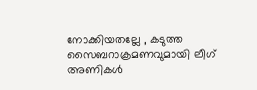നോക്കിയതല്ലേ , കടുത്ത സൈബറാക്രമണവുമായി ലീഗ് അണികൾ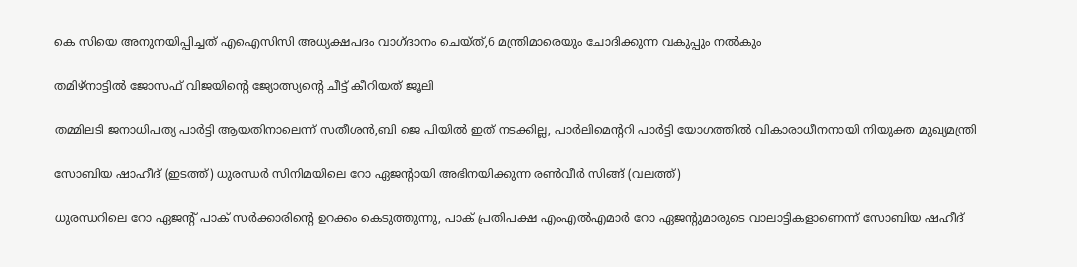കെ സിയെ അനുനയിപ്പിച്ചത് എഐസിസി അധ്യക്ഷപദം വാഗ്ദാനം ചെയ്ത്,6 മന്ത്രിമാരെയും ചോദിക്കുന്ന വകുപ്പും നല്‍കും

തമിഴ്നാട്ടില്‍ ജോസഫ് വിജയിന്റെ ജ്യോത്സ്യന്റെ ചീട്ട് കീറിയത് ജൂലി

തമ്മിലടി ജനാധിപത്യ പാര്‍ട്ടി ആയതിനാലെന്ന് സതീശന്‍,ബി ജെ പിയില്‍ ഇത് നടക്കില്ല, പാര്‍ലിമെന്ററി പാര്‍ട്ടി യോഗത്തില്‍ വികാരാധീനനായി നിയുക്ത മുഖ്യമന്ത്രി

സോബിയ ഷാഹീദ് (ഇടത്ത്) ധുരന്ധര്‍ സിനിമയിലെ റോ ഏജന്‍റായി അഭിനയിക്കുന്ന രണ്‍വീര്‍ സിങ്ങ് (വലത്ത്)

ധുരന്ധറിലെ റോ ഏജന്‍റ് പാക് സര്‍ക്കാരിന്റെ ഉറക്കം കെടുത്തുന്നു, പാക് പ്രതിപക്ഷ എംഎല്‍എമാര്‍ റോ ഏജന്‍റുമാരുടെ വാലാട്ടികളാണെന്ന് സോബിയ ഷഹീദ്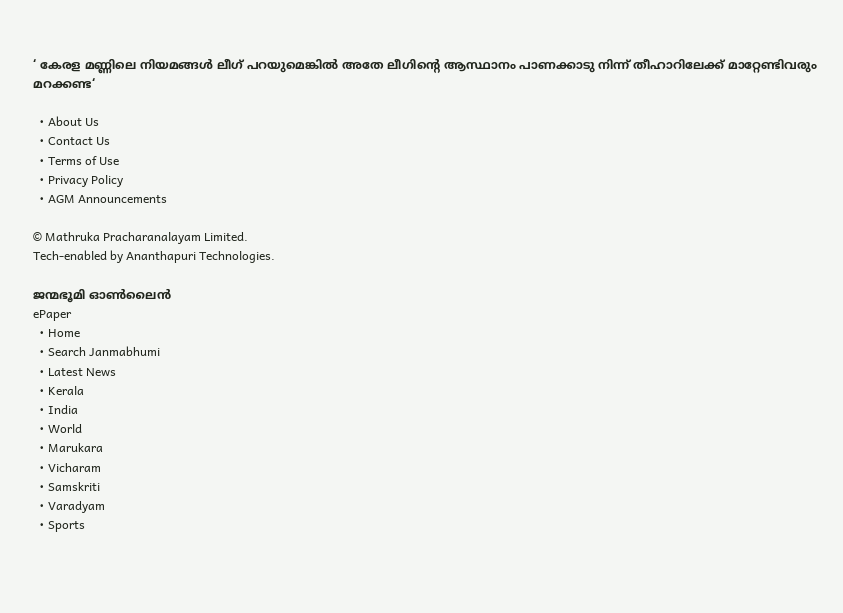‘ കേരള മണ്ണിലെ നിയമങ്ങൾ ലീഗ് പറയുമെങ്കിൽ അതേ ലീഗിന്റെ ആസ്ഥാനം പാണക്കാടു നിന്ന് തീഹാറിലേക്ക് മാറ്റേണ്ടിവരും മറക്കണ്ട‘

  • About Us
  • Contact Us
  • Terms of Use
  • Privacy Policy
  • AGM Announcements

© Mathruka Pracharanalayam Limited.
Tech-enabled by Ananthapuri Technologies.

ജന്മഭൂമി ഓണ്‍ലൈന്‍
ePaper
  • Home
  • Search Janmabhumi
  • Latest News
  • Kerala
  • India
  • World
  • Marukara
  • Vicharam
  • Samskriti
  • Varadyam
  • Sports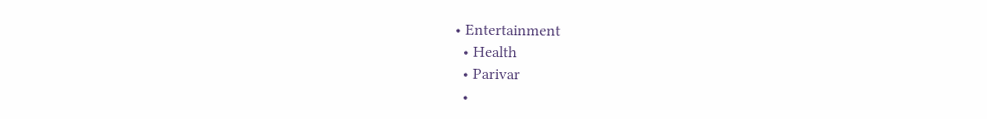• Entertainment
  • Health
  • Parivar
  •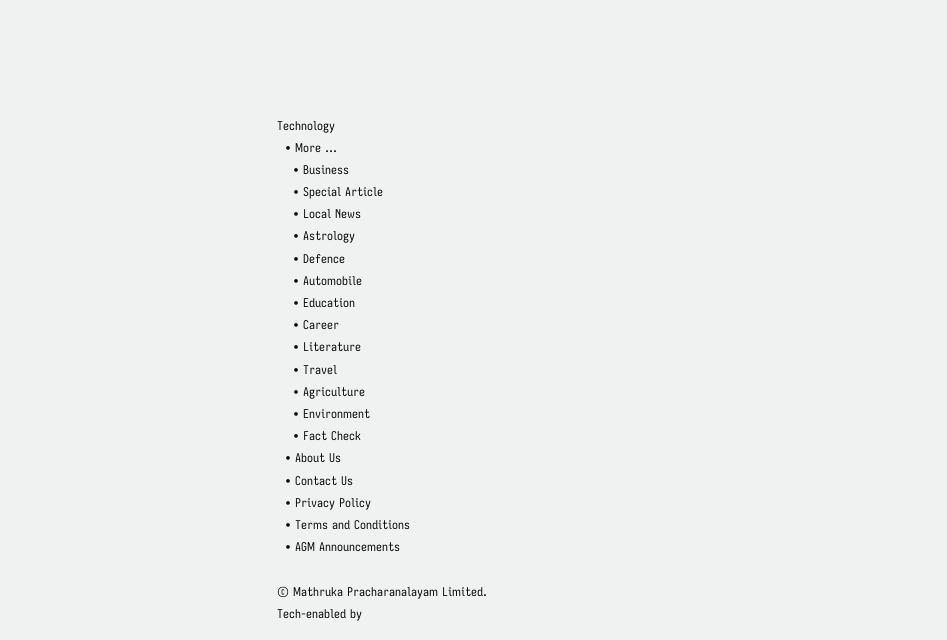Technology
  • More …
    • Business
    • Special Article
    • Local News
    • Astrology
    • Defence
    • Automobile
    • Education
    • Career
    • Literature
    • Travel
    • Agriculture
    • Environment
    • Fact Check
  • About Us
  • Contact Us
  • Privacy Policy
  • Terms and Conditions
  • AGM Announcements

© Mathruka Pracharanalayam Limited.
Tech-enabled by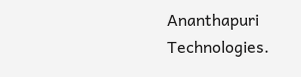Ananthapuri Technologies.